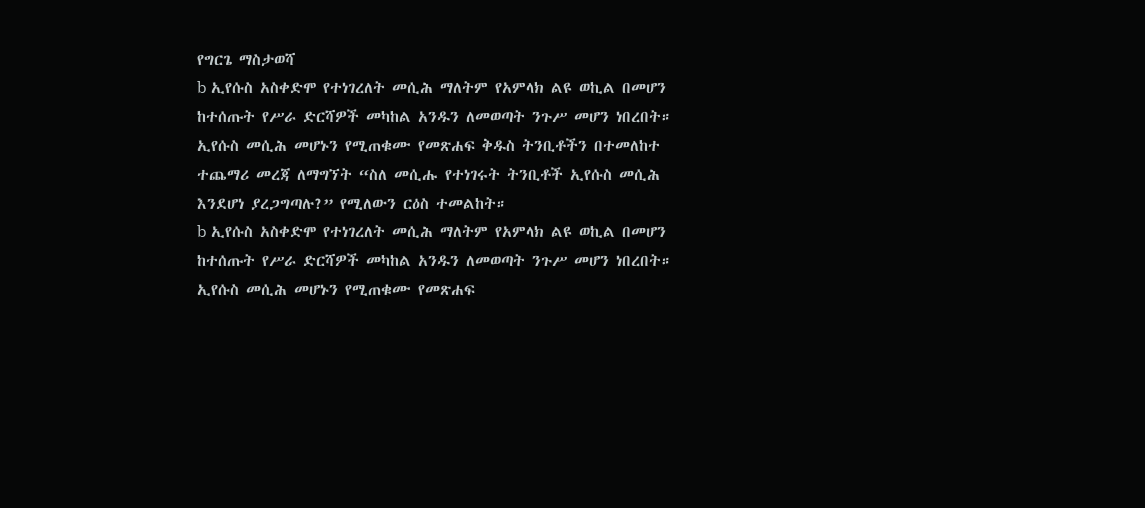የግርጌ ማስታወሻ
b ኢየሱስ አስቀድሞ የተነገረለት መሲሕ ማለትም የአምላክ ልዩ ወኪል በመሆን ከተሰጡት የሥራ ድርሻዎች መካከል አንዱን ለመወጣት ንጉሥ መሆን ነበረበት። ኢየሱስ መሲሕ መሆኑን የሚጠቁሙ የመጽሐፍ ቅዱስ ትንቢቶችን በተመለከተ ተጨማሪ መረጃ ለማግኘት “ስለ መሲሑ የተነገሩት ትንቢቶች ኢየሱስ መሲሕ እንደሆነ ያረጋግጣሉ?” የሚለውን ርዕስ ተመልከት።
b ኢየሱስ አስቀድሞ የተነገረለት መሲሕ ማለትም የአምላክ ልዩ ወኪል በመሆን ከተሰጡት የሥራ ድርሻዎች መካከል አንዱን ለመወጣት ንጉሥ መሆን ነበረበት። ኢየሱስ መሲሕ መሆኑን የሚጠቁሙ የመጽሐፍ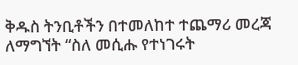ቅዱስ ትንቢቶችን በተመለከተ ተጨማሪ መረጃ ለማግኘት “ስለ መሲሑ የተነገሩት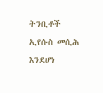ትንቢቶች ኢየሱስ መሲሕ እንደሆነ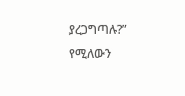ያረጋግጣሉ?” የሚለውን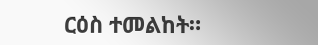ርዕስ ተመልከት።